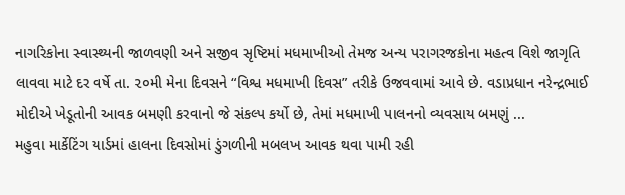નાગરિકોના સ્વાસ્થ્યની જાળવણી અને સજીવ સૃષ્ટિમાં મધમાખીઓ તેમજ અન્ય પરાગરજકોના મહત્વ વિશે જાગૃતિ લાવવા માટે દર વર્ષે તા. ૨૦મી મેના દિવસને “વિશ્વ મધમાખી દિવસ” તરીકે ઉજવવામાં આવે છે. વડાપ્રધાન નરેન્દ્રભાઈ મોદીએ ખેડૂતોની આવક બમણી કરવાનો જે સંકલ્પ કર્યો છે, તેમાં મધમાખી પાલનનો વ્યવસાય બમણું ...
મહુવા માર્કેટિંગ યાર્ડમાં હાલના દિવસોમાં ડુંગળીની મબલખ આવક થવા પામી રહી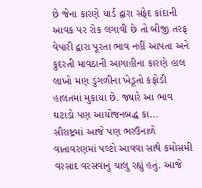છે જેના કારણે યાર્ડ દ્વારા સફેદ કાંદાની આવક પર રોક લગાવી છે તો બીજી તરફ વેપારી દ્વારા પૂરતા ભાવ નહીં આપતા અને કુદરતી માવઠાની આગાહીના કારણે હાલ લાખો મણ ડુંગળીના ખેડૂતો કફોડી હાલતમાં મુકાયા છે. જ્યારે આ ભાવ ઘટાડો પણ આયોજનબદ્ધ કા...
સૌરાષ્ટ્રમાં આજે પણ ભરઉનાળે વાતાવરણમાં પલ્ટો આવવા સાથે કમોસમી વરસાદ વરસવાનું ચાલુ રહ્યું હતું. આજે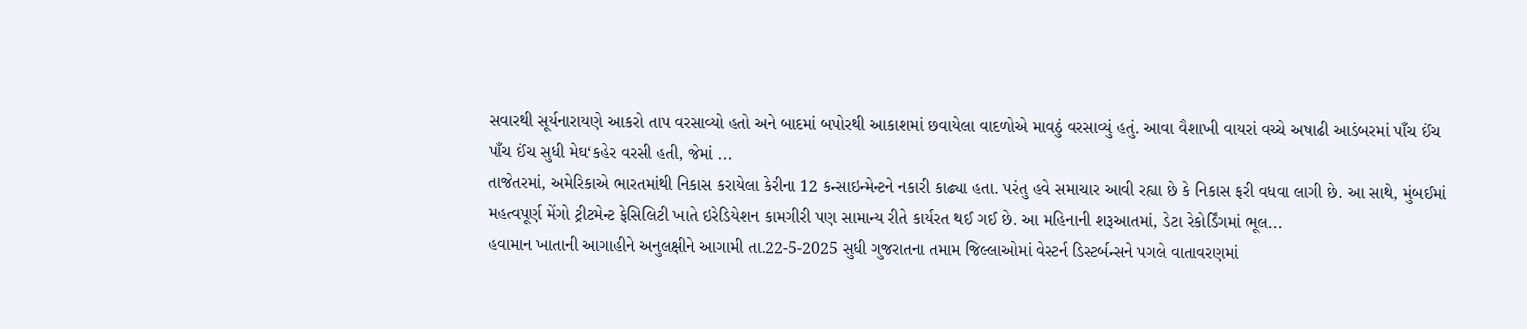સવારથી સૂર્યનારાયણે આકરો તાપ વરસાવ્યો હતો અને બાદમાં બપોરથી આકાશમાં છવાયેલા વાદળોએ માવઠું વરસાવ્યું હતું. આવા વૈશાખી વાયરાં વચ્ચે અષાઢી આડંબરમાં પાઁચ ઈંચ પાઁચ ઈંચ સુધી મેઘ‘કહેર વરસી હતી, જેમાં ...
તાજેતરમાં, અમેરિકાએ ભારતમાંથી નિકાસ કરાયેલા કેરીના 12 કન્સાઇન્મેન્ટને નકારી કાઢ્યા હતા. પરંતુ હવે સમાચાર આવી રહ્યા છે કે નિકાસ ફરી વધવા લાગી છે. આ સાથે, મુંબઈમાં મહત્વપૂર્ણ મેંગો ટ્રીટમેન્ટ ફેસિલિટી ખાતે ઇરેડિયેશન કામગીરી પણ સામાન્ય રીતે કાર્યરત થઈ ગઈ છે. આ મહિનાની શરૂઆતમાં, ડેટા રેકોર્ડિંગમાં ભૂલ...
હવામાન ખાતાની આગાહીને અનુલક્ષીને આગામી તા.22-5-2025 સુધી ગુજરાતના તમામ જિલ્લાઓમાં વેસ્ટર્ન ડિસ્ટર્બન્સને પગલે વાતાવરણમાં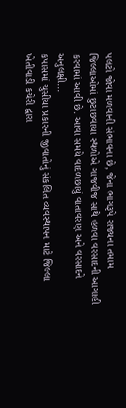પલટો જોવા મળવાની સંભાવના છે, જેના ભાગરૂપે રાજ્યના તમામ જિલ્લાઓમાં છુટાછવાયા સ્થળોએ ગાજવીજ સાથે હળવા વરસાદની આગાહી કરવામાં આવી છે. આવા સમયે વાદળછાયું વાતાવરણ અને વરસાદને અનુલક્ષી...
કપાસમાં ચુસીયા પ્રકારની જીવાતોનું સંકલિત વ્યવસ્થાપન માટે જિલ્લા ખેતીવાડી કચેરી દ્વારા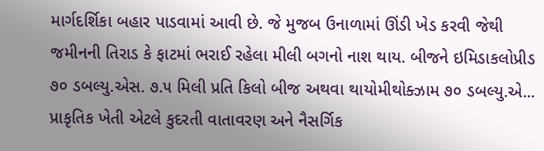માર્ગદર્શિકા બહાર પાડવામાં આવી છે. જે મુજબ ઉનાળામાં ઊંડી ખેડ કરવી જેથી જમીનની તિરાડ કે ફાટમાં ભરાઈ રહેલા મીલી બગનો નાશ થાય. બીજને ઇમિડાકલોપ્રીડ ૭૦ ડબલ્યુ.એસ. ૭.૫ મિલી પ્રતિ કિલો બીજ અથવા થાયોમીથોક્ઝામ ૭૦ ડબલ્યુ.એ...
પ્રાકૃતિક ખેતી એટલે કુદરતી વાતાવરણ અને નૈસર્ગિક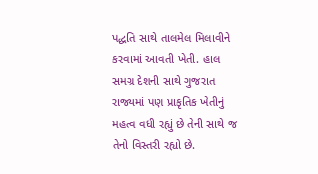પદ્ધતિ સાથે તાલમેલ મિલાવીને કરવામાં આવતી ખેતી. હાલ સમગ્ર દેશની સાથે ગુજરાત રાજ્યમાં પણ પ્રાકૃતિક ખેતીનું મહત્વ વધી રહ્યું છે તેની સાથે જ તેનો વિસ્તરી રહ્યો છે.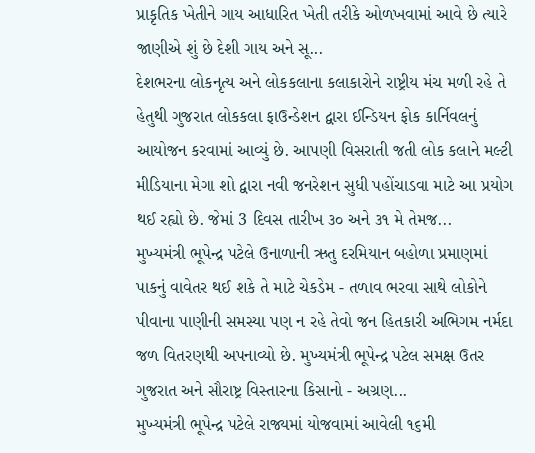પ્રાકૃતિક ખેતીને ગાય આધારિત ખેતી તરીકે ઓળખવામાં આવે છે ત્યારે જાણીએ શું છે દેશી ગાય અને સૂ...
દેશભરના લોકનૃત્ય અને લોકકલાના કલાકારોને રાષ્ટ્રીય મંચ મળી રહે તે હેતુથી ગુજરાત લોકકલા ફાઉન્ડેશન દ્વારા ઈન્ડિયન ફોક કાર્નિવલનું આયોજન કરવામાં આવ્યું છે. આપણી વિસરાતી જતી લોક કલાને મલ્ટી મીડિયાના મેગા શો દ્વારા નવી જનરેશન સુધી પહોંચાડવા માટે આ પ્રયોગ થઈ રહ્યો છે. જેમાં 3 દિવસ તારીખ ૩૦ અને ૩૧ મે તેમજ...
મુખ્યમંત્રી ભૂપેન્દ્ર પટેલે ઉનાળાની ઋતુ દરમિયાન બહોળા પ્રમાણમાં પાકનું વાવેતર થઈ શકે તે માટે ચેકડેમ - તળાવ ભરવા સાથે લોકોને પીવાના પાણીની સમસ્યા પણ ન રહે તેવો જન હિતકારી અભિગમ નર્મદા જળ વિતરણથી અપનાવ્યો છે. મુખ્યમંત્રી ભૂપેન્દ્ર પટેલ સમક્ષ ઉતર ગુજરાત અને સૌરાષ્ટ્ર વિસ્તારના કિસાનો - અગ્રણ...
મુખ્યમંત્રી ભૂપેન્દ્ર પટેલે રાજ્યમાં યોજવામાં આવેલી ૧૬મી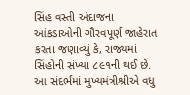સિંહ વસ્તી અંદાજના આંકડાઓની ગૌરવપૂર્ણ જાહેરાત કરતા જણાવ્યું કે, રાજ્યમાં સિંહોની સંખ્યા ૮૯૧ની થઈ છે. આ સંદર્ભમાં મુખ્યમંત્રીશ્રીએ વધુ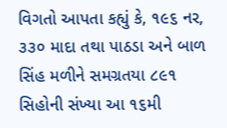વિગતો આપતા કહ્યું કે, ૧૯૬ નર, ૩૩૦ માદા તથા પાઠડા અને બાળ સિંહ મળીને સમગ્રતયા ૮૯૧ સિહોની સંખ્યા આ ૧૬મી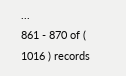...
861 - 870 of ( 1016 ) records